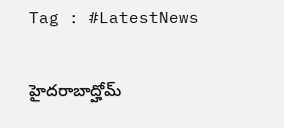Tag : #LatestNews

హైదరాబాద్హోమ్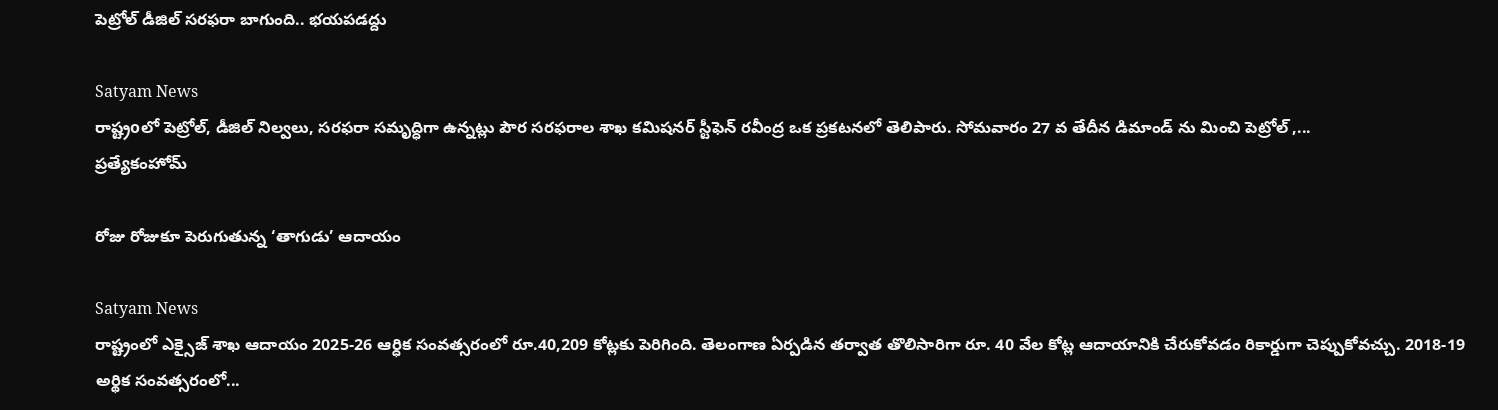పెట్రోల్ డీజిల్ సరఫరా బాగుంది.. భయపడద్దు

Satyam News
రాష్ట్రoలో పెట్రోల్, డీజిల్ నిల్వలు, సరఫరా సమృద్ధిగా ఉన్నట్లు పౌర సరఫరాల శాఖ కమిషనర్ స్టీఫెన్ రవీంద్ర ఒక ప్రకటనలో తెలిపారు. సోమవారం 27 వ తేదీన డిమాండ్ ను మించి పెట్రోల్ ,...
ప్రత్యేకంహోమ్

రోజు రోజుకూ పెరుగుతున్న ‘తాగుడు’ ఆదాయం

Satyam News
రాష్ట్రంలో ఎక్సైజ్ శాఖ ఆదాయం 2025-26 ఆర్ధిక సంవత్సరంలో రూ.40,209 కోట్లకు పెరిగింది. తెలంగాణ ఏర్పడిన తర్వాత తొలిసారిగా రూ. 40 వేల కోట్ల ఆదాయానికి చేరుకోవడం రికార్డుగా చెప్పుకోవచ్చు. 2018-19 అర్థిక సంవత్సరంలో...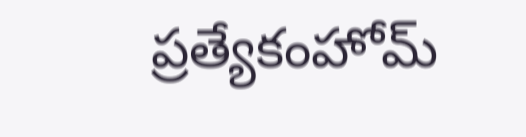ప్రత్యేకంహోమ్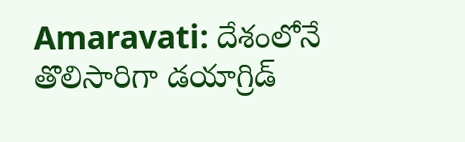Amaravati: దేశంలోనే తొలిసారిగా డయాగ్రిడ్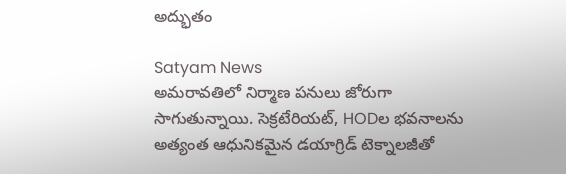అద్భుతం

Satyam News
అమరావతిలో నిర్మాణ పనులు జోరుగా సాగుతున్నాయి. సెక్రటేరియట్, HODల భవనాలను అత్యంత ఆధునికమైన డయాగ్రిడ్ టెక్నాలజీతో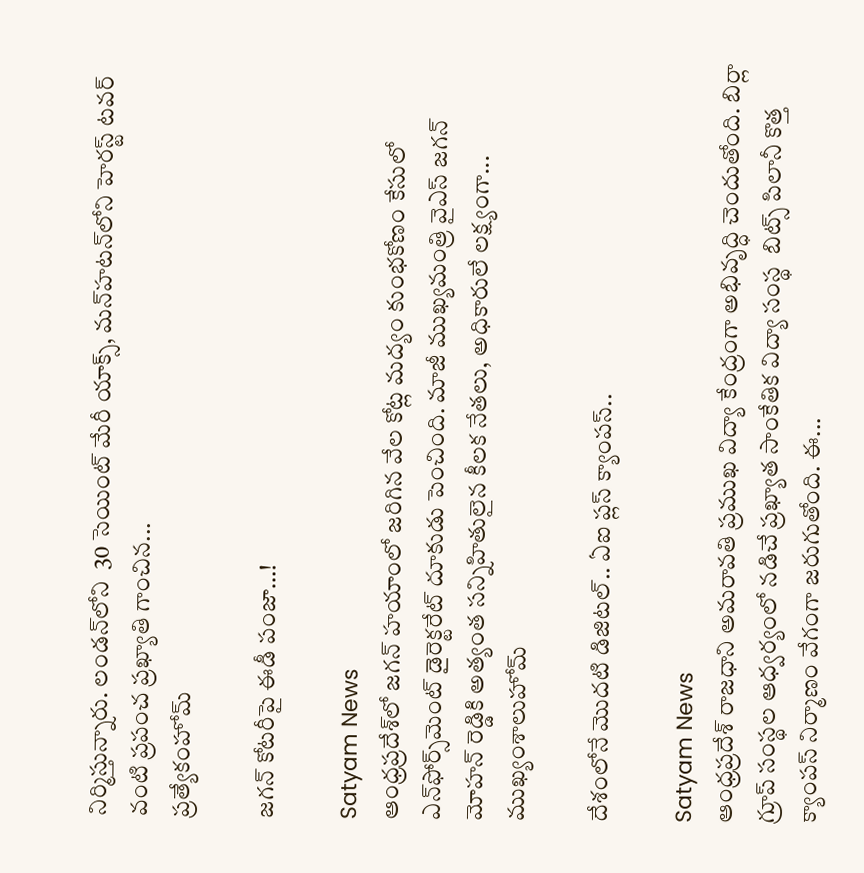నిర్మిస్తున్నారు. లండన్‌లోని  30 సెయింట్‌ మేరీ యాక్స్‌, మన్‌హటన్‌లోని హెరస్ట్‌ టవర్ వంటి ప్రపంచ ప్రఖ్యాతి గాంచిన...
ప్రత్యేకంహోమ్

జగన్ కోటరీపై ఈడీ పంజా…!

Satyam News
ఆంధ్రప్రదేశ్‌లో జగన్‌ హయాంలో జరిగిన వేల కోట్ల మద్యం కుంభకోణం కేసులో ఎన్‌ఫోర్స్‌మెంట్ డైరెక్టరేట్ దూకుడు పెంచింది. మాజీ ముఖ్యమంత్రి వైఎస్ జగన్ మోహన్ రెడ్డికి అత్యంత సన్నిహితులైన కీలక నేతలు, అధికారులే లక్ష్యంగా...
ముఖ్యంశాలుహోమ్

దేశంలోనే మొదటి డిజిటల్‌.. ఏఐ ప్లస్ క్యాంపస్..

Satyam News
ఆంధ్రప్రదేశ్‌ రాజధాని అమరావతి ప్రముఖ విద్యా కేంద్రంగా అభివృద్ధి చెందుతోంది. బిర్లా గ్రూప్ సంస్థల ఆధ్వర్యంలో నడిచే ప్రఖ్యాత సాంకేతిక విద్యా సంస్థ  బిట్స్ పిలానీ కొత్త క్యాంపస్‌ నిర్మాణం వేగంగా జరుగుతోంది. ఈ...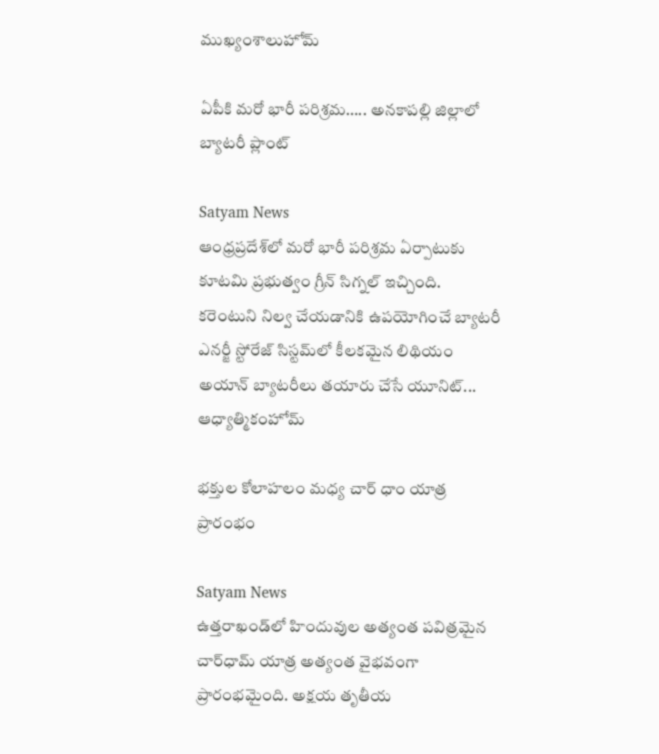ముఖ్యంశాలుహోమ్

ఏపీకి మరో భారీ పరిశ్రమ….. అనకాపల్లి జిల్లాలో బ్యాటరీ ప్లాంట్‌

Satyam News
ఆంధ్రప్రదేశ్‌లో మరో భారీ పరిశ్రమ ఏర్పాటుకు కూటమి ప్రభుత్వం గ్రీన్‌ సిగ్నల్‌ ఇచ్చింది. కరెంటుని నిల్వ చేయడానికి ఉపయోగించే బ్యాటరీ ఎనర్జీ స్టోరేజ్‌ సిస్టమ్‌లో కీలకమైన లిథియం అయాన్ బ్యాటరీలు తయారు చేసే యూనిట్‌...
ఆధ్యాత్మికంహోమ్

భక్తుల కోలాహలం మధ్య చార్ ధాం యాత్ర ప్రారంభం

Satyam News
ఉత్తరాఖండ్‌లో హిందువుల అత్యంత పవిత్రమైన చార్‌ధామ్ యాత్ర అత్యంత వైభవంగా ప్రారంభమైంది. అక్షయ తృతీయ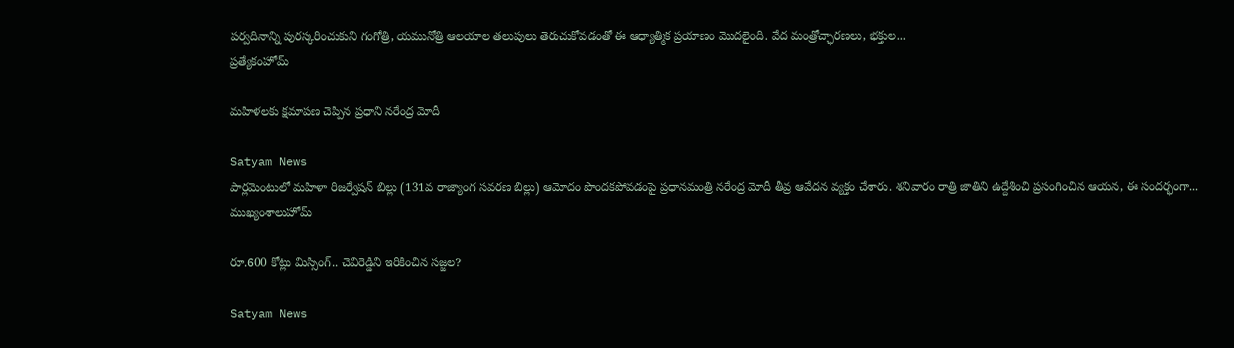పర్వదినాన్ని పురస్కరించుకుని గంగోత్రి, యమునోత్రి ఆలయాల తలుపులు తెరుచుకోవడంతో ఈ ఆధ్యాత్మిక ప్రయాణం మొదలైంది. వేద మంత్రోచ్ఛారణలు, భక్తుల...
ప్రత్యేకంహోమ్

మహిళలకు క్షమాపణ చెప్పిన ప్రధాని నరేంద్ర మోదీ

Satyam News
పార్లమెంటులో మహిళా రిజర్వేషన్ బిల్లు (131వ రాజ్యాంగ సవరణ బిల్లు) ఆమోదం పొందకపోవడంపై ప్రధానమంత్రి నరేంద్ర మోదీ తీవ్ర ఆవేదన వ్యక్తం చేశారు. శనివారం రాత్రి జాతిని ఉద్దేశించి ప్రసంగించిన ఆయన, ఈ సందర్భంగా...
ముఖ్యంశాలుహోమ్

రూ.600 కోట్లు మిస్సింగ్‌.. చెవిరెడ్డిని ఇరికించిన సజ్జల?

Satyam News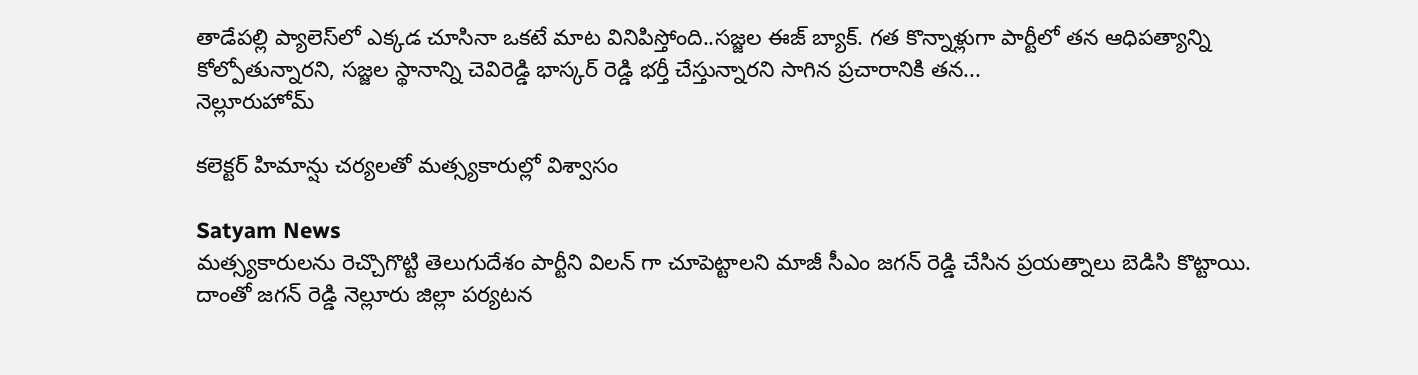తాడేపల్లి ప్యాలెస్‌లో ఎక్కడ చూసినా ఒకటే మాట వినిపిస్తోంది..సజ్జల ఈజ్ బ్యాక్. గత కొన్నాళ్లుగా పార్టీలో తన ఆధిపత్యాన్ని కోల్పోతున్నారని, సజ్జల స్థానాన్ని చెవిరెడ్డి భాస్కర్ రెడ్డి భర్తీ చేస్తున్నారని సాగిన ప్రచారానికి తన...
నెల్లూరుహోమ్

కలెక్టర్ హిమాన్షు చర్యలతో మత్స్యకారుల్లో విశ్వాసం

Satyam News
మత్స్యకారులను రెచ్చొగొట్టి తెలుగుదేశం పార్టీని విలన్ గా చూపెట్టాలని మాజీ సీఎం జగన్ రెడ్డి చేసిన ప్రయత్నాలు బెడిసి కొట్టాయి. దాంతో జగన్ రెడ్డి నెల్లూరు జిల్లా పర్యటన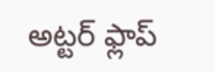అట్టర్ ఫ్లాప్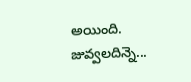అయింది. జువ్వ‌ల‌దిన్నె...